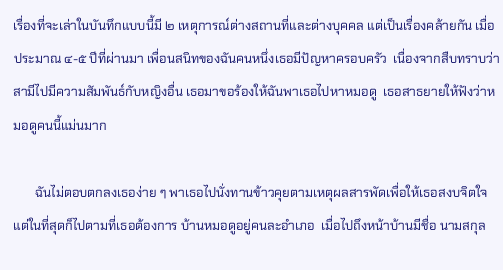เรื่องที่จะเล่าในบันทึกแบบนี้มี ๒ เหตุการณ์ต่างสถานที่และต่างบุคคล แต่เป็นเรื่องคล้ายกัน เมื่อประมาณ ๔-๕ ปีที่ผ่านมา เพื่อนสนิทของฉันคนหนึ่งเธอมีปัญหาครอบครัว  เนื่องจากสืบทราบว่าสามีไปมีความสัมพันธ์กับหญิงอื่น เธอมาขอร้องให้ฉันพาเธอไปหาหมอดู  เธอสาธยายให้ฟังว่าหมอดูคนนี้แม่นมาก

       ฉันไม่ตอบตกลงเธอง่าย ๆ พาเธอไปนั่งทานข้าวคุยตามเหตุผลสารพัดเพื่อให้เธอสงบจิตใจ  แต่ในที่สุดก็ไปตามที่เธอต้องการ บ้านหมอดูอยู่คนละอำเภอ  เมื่อไปถึงหน้าบ้านมีชื่อ นามสกุล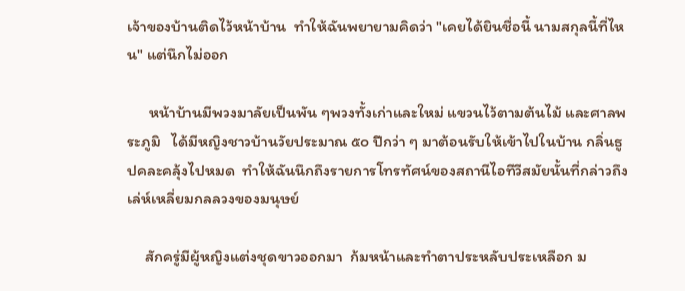เจ้าของบ้านติดไว้หน้าบ้าน  ทำให้ฉันพยายามคิดว่า "เคยได้ยินชื่อนี้ นามสกุลนี้ที่ไหน" แต่นึกไม่ออก

      หน้าบ้านมีพวงมาลัยเป็นพัน ๆพวงทั้งเก่าและใหม่ แขวนไว้ตามต้นไม้ และศาลพระภูมิ   ได้มีหญิงชาวบ้านวัยประมาณ ๕๐ ปีกว่า ๆ มาต้อนรับให้เข้าไปในบ้าน กลิ่นธูปคละคลุ้งไปหมด  ทำให้ฉันนึกถึงรายการโทรทัศน์ของสถานีไอทีวีสมัยนั้นที่กล่าวถึงเล่ห์เหลี่ยมกลลวงของมนุษย์

     สักครู่มีผู้หญิงแต่งชุดขาวออกมา  ก้มหน้าและทำตาประหลับประเหลือก ม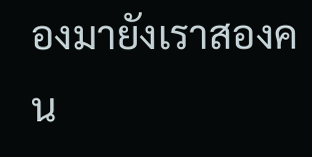องมายังเราสองคน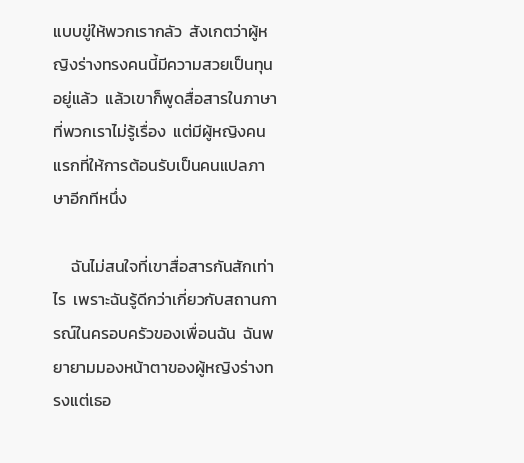แบบขู่ให้พวกเรากลัว  สังเกตว่าผู้หญิงร่างทรงคนนี้มีความสวยเป็นทุนอยู่แล้ว  แล้วเขาก็พูดสื่อสารในภาษาที่พวกเราไม่รู้เรื่อง  แต่มีผู้หญิงคนแรกที่ให้การต้อนรับเป็นคนแปลภาษาอีกทีหนึ่ง

     ฉันไม่สนใจที่เขาสื่อสารกันสักเท่าไร  เพราะฉันรู้ดีกว่าเกี่ยวกับสถานการณ์ในครอบครัวของเพื่อนฉัน  ฉันพยายามมองหน้าตาของผู้หญิงร่างทรงแต่เธอ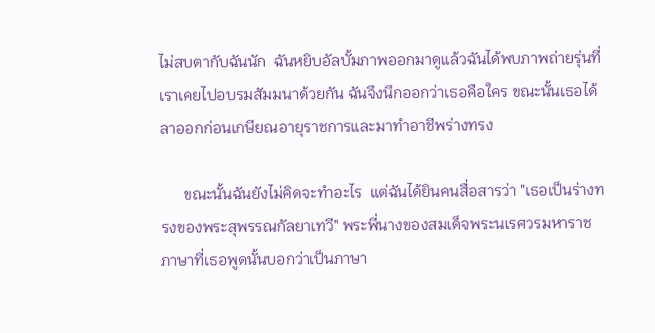ไม่สบตากับฉันนัก  ฉันหยิบอัลบั้มภาพออกมาดูแล้วฉันได้พบภาพถ่ายรุ่นที่เราเคยไปอบรมสัมมนาด้วยกัน ฉันจึงนึกออกว่าเธอคือใคร ขณะนั้นเธอได้ลาออกก่อนเกษียณอายุราชการและมาทำอาชีพร่างทรง

      ขณะนั้นฉันยังไม่คิดจะทำอะไร  แต่ฉันได้ยินคนสื่อสารว่า "เธอเป็นร่างทรงของพระสุพรรณกัลยาเทวี" พระพี่นางของสมเด็จพระนเรศวรมหาราช ภาษาที่เธอพูดนั้นบอกว่าเป็นภาษา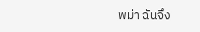พม่า ฉันจึง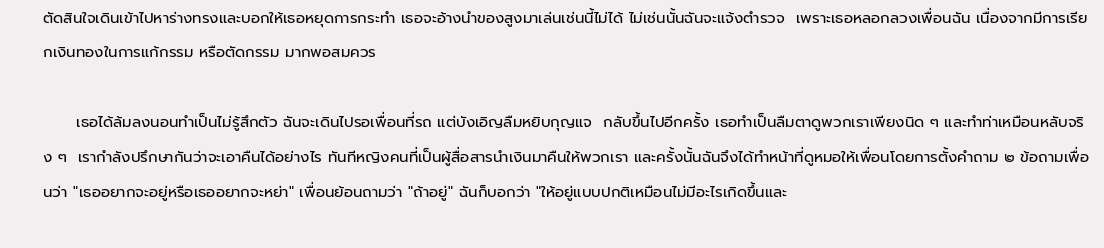ตัดสินใจเดินเข้าไปหาร่างทรงและบอกให้เธอหยุดการกระทำ เธอจะอ้างนำของสูงมาเล่นเช่นนี้ไม่ได้ ไม่เช่นนั้นฉันจะแจ้งตำรวจ  เพราะเธอหลอกลวงเพื่อนฉัน เนื่องจากมีการเรียกเงินทองในการแก้กรรม หรือตัดกรรม มากพอสมควร

      เธอได้ล้มลงนอนทำเป็นไม่รู้สึกตัว ฉันจะเดินไปรอเพื่อนที่รถ แต่บังเอิญลืมหยิบกุญแจ  กลับขึ้นไปอีกครั้ง เธอทำเป็นลืมตาดูพวกเราเพียงนิด ๆ และทำท่าเหมือนหลับจริง ๆ  เรากำลังปรึกษากันว่าจะเอาคืนได้อย่างไร ทันทีหญิงคนที่เป็นผู้สื่อสารนำเงินมาคืนให้พวกเรา และครั้งนั้นฉันจึงได้ทำหน้าที่ดูหมอให้เพื่อนโดยการตั้งคำถาม ๒ ข้อถามเพื่อนว่า "เธออยากจะอยู่หรือเธออยากจะหย่า" เพื่อนย้อนถามว่า "ถ้าอยู่" ฉันก็บอกว่า "ให้อยู่แบบปกติเหมือนไม่มีอะไรเกิดขึ้นและ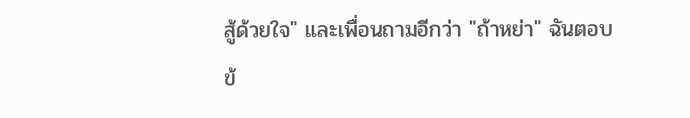สู้ด้วยใจ" และเพื่อนถามอีกว่า "ถ้าหย่า" ฉันตอบข้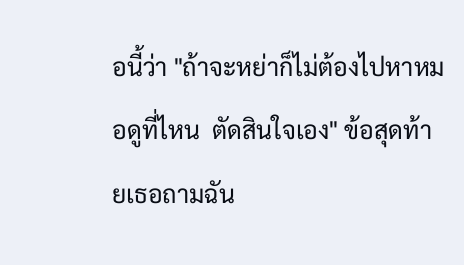อนี้ว่า "ถ้าจะหย่าก็ไม่ต้องไปหาหมอดูที่ไหน  ตัดสินใจเอง" ข้อสุดท้ายเธอถามฉัน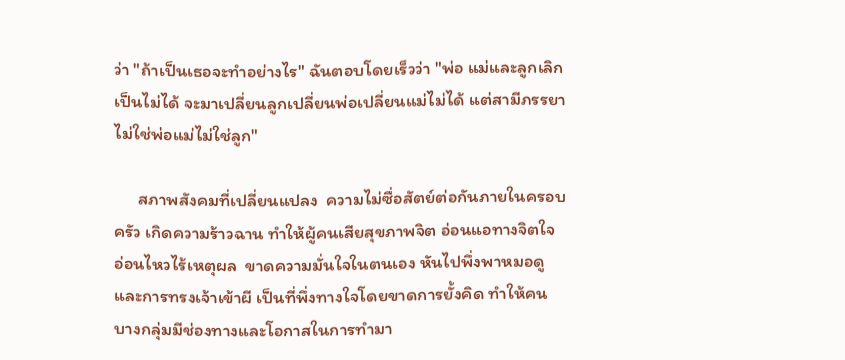ว่า "ถ้าเป็นเธอจะทำอย่างไร" ฉันตอบโดยเร็วว่า "พ่อ แม่และลูกเลิกเป็นไม่ได้ จะมาเปลี่ยนลูกเปลี่ยนพ่อเปลี่ยนแม่ไม่ได้ แต่สามีภรรยาไม่ใช่พ่อแม่ไม่ใช่ลูก"

      สภาพสังคมที่เปลี่ยนแปลง  ความไม่ซื่อสัตย์ต่อกันภายในครอบครัว เกิดความร้าวฉาน ทำให้ผู้คนเสียสุขภาพจิต อ่อนแอทางจิตใจ อ่อนไหวไร้เหตุผล  ขาดความมั่นใจในตนเอง หันไปพึ่งพาหมอดูและการทรงเจ้าเข้าผี เป็นที่พึ่งทางใจโดยขาดการยั้งคิด ทำให้คนบางกลุ่มมีช่องทางและโอกาสในการทำมา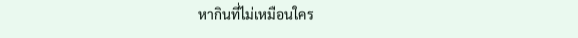หากินที่ไม่เหมือนใคร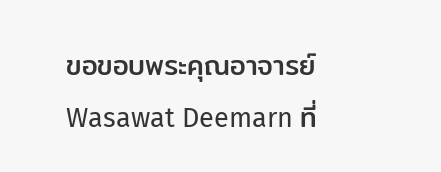ขอขอบพระคุณอาจารย์ Wasawat Deemarn ที่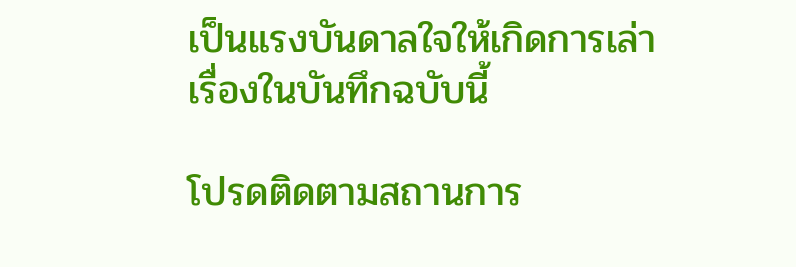เป็นแรงบันดาลใจให้เกิดการเล่าเรื่องในบันทึกฉบับนี้

โปรดติดตามสถานการ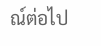ณ์ต่อไป